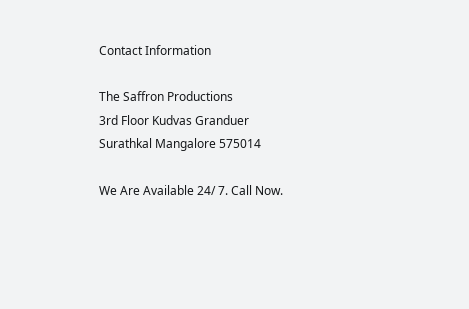Contact Information

The Saffron Productions
3rd Floor Kudvas Granduer
Surathkal Mangalore 575014

We Are Available 24/ 7. Call Now.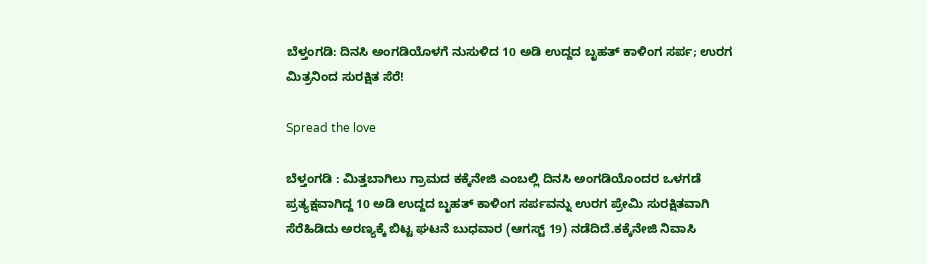ಬೆಳ್ತಂಗಡಿ: ದಿನಸಿ ಅಂಗಡಿಯೊಳಗೆ ನುಸುಳಿದ 10 ಅಡಿ ಉದ್ದದ ಬೃಹತ್ ಕಾಳಿಂಗ ಸರ್ಪ; ಉರಗ ಮಿತ್ರನಿಂದ ಸುರಕ್ಷಿತ ಸೆರೆ!

Spread the love

ಬೆಳ್ತಂಗಡಿ : ಮಿತ್ತಬಾಗಿಲು ಗ್ರಾಮದ ಕಕ್ಕೆನೇಜಿ ಎಂಬಲ್ಲಿ ದಿನಸಿ ಅಂಗಡಿಯೊಂದರ ಒಳಗಡೆ ಪ್ರತ್ಯಕ್ಷವಾಗಿದ್ದ 10 ಅಡಿ ಉದ್ದದ ಬೃಹತ್ ಕಾಳಿಂಗ ಸರ್ಪವನ್ನು ಉರಗ ಪ್ರೇಮಿ ಸುರಕ್ಷಿತವಾಗಿ ಸೆರೆಹಿಡಿದು ಅರಣ್ಯಕ್ಕೆ ಬಿಟ್ಟ ಘಟನೆ ಬುಧವಾರ (ಆಗಸ್ಟ್ 19) ನಡೆದಿದೆ.ಕಕ್ಕೆನೇಜಿ ನಿವಾಸಿ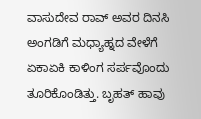ವಾಸುದೇವ ರಾವ್ ಅವರ ದಿನಸಿ ಅಂಗಡಿಗೆ ಮಧ್ಯಾಹ್ನದ ವೇಳೆಗೆ ಏಕಾಏಕಿ ಕಾಳಿಂಗ ಸರ್ಪವೊಂದು ತೂರಿಕೊಂಡಿತ್ತು. ಬೃಹತ್ ಹಾವು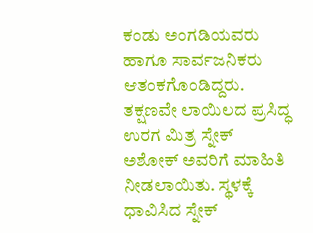ಕಂಡು ಅಂಗಡಿಯವರು ಹಾಗೂ ಸಾರ್ವಜನಿಕರು ಆತಂಕಗೊಂಡಿದ್ದರು. ತಕ್ಷಣವೇ ಲಾಯಿಲದ ಪ್ರಸಿದ್ಧ ಉರಗ ಮಿತ್ರ ಸ್ನೇಕ್ ಅಶೋಕ್ ಅವರಿಗೆ ಮಾಹಿತಿ ನೀಡಲಾಯಿತು. ಸ್ಥಳಕ್ಕೆ ಧಾವಿಸಿದ ಸ್ನೇಕ್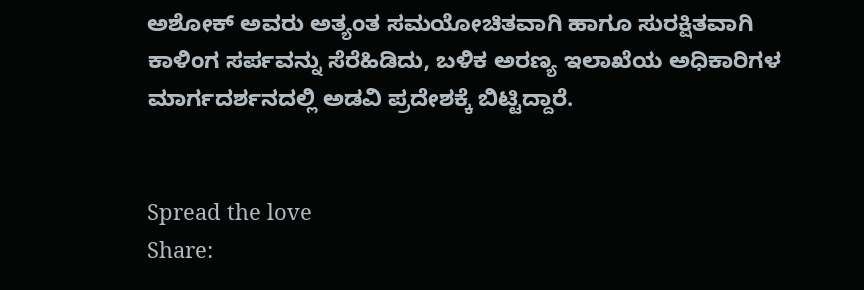ಅಶೋಕ್ ಅವರು ಅತ್ಯಂತ ಸಮಯೋಚಿತವಾಗಿ ಹಾಗೂ ಸುರಕ್ಷಿತವಾಗಿ ಕಾಳಿಂಗ ಸರ್ಪವನ್ನು ಸೆರೆಹಿಡಿದು, ಬಳಿಕ ಅರಣ್ಯ ಇಲಾಖೆಯ ಅಧಿಕಾರಿಗಳ ಮಾರ್ಗದರ್ಶನದಲ್ಲಿ ಅಡವಿ ಪ್ರದೇಶಕ್ಕೆ ಬಿಟ್ಟಿದ್ದಾರೆ.


Spread the love
Share: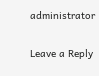administrator

Leave a Reply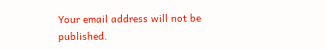Your email address will not be published.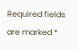Required fields are marked *